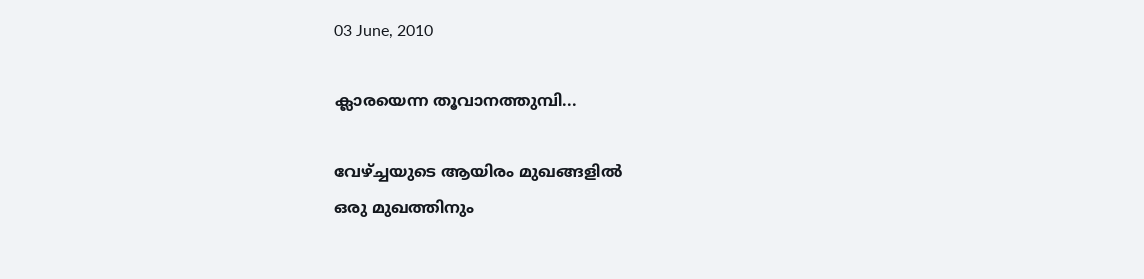03 June, 2010

ക്ലാരയെന്ന തൂവാനത്തുമ്പി...

വേഴ്ച്ചയുടെ ആയിരം മുഖങ്ങളില്‍
ഒരു മുഖത്തിനും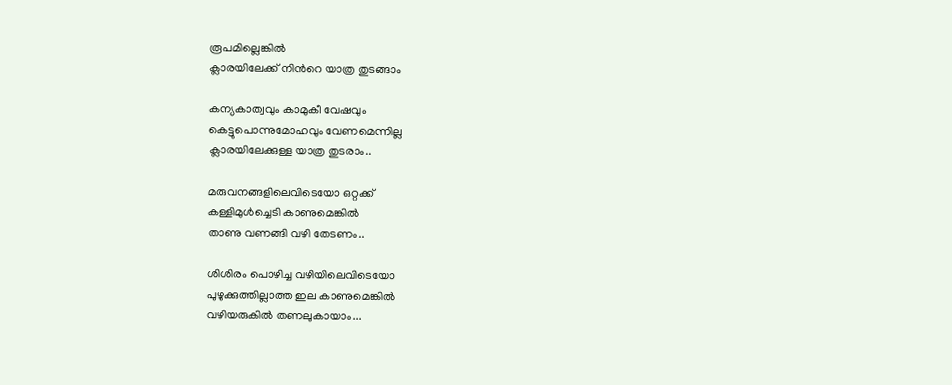രൂപമില്ലെങ്കില്‍
ക്ലാരയിലേക്ക് നിന്‍റെ യാത്ര തുടങ്ങാം

കന്യകാത്വവും കാമുകീ വേഷവും
കെട്ടുപൊന്നുമോഹവും വേണമെന്നില്ല
ക്ലാരയിലേക്കുള്ള യാത്ര തുടരാം..

മരുവനങ്ങളിലെവിടെയോ ഒറ്റക്ക്
കള്ളിമുള്‍ച്ചെടി കാണുമെങ്കില്‍
താണു വണങ്ങി വഴി തേടണം..

ശിശിരം പൊഴിച്ച വഴിയിലെവിടെയോ
പുഴുക്കുത്തില്ലാത്ത ഇല കാണുമെങ്കില്‍
വഴിയരുകില്‍ തണലുകായാം...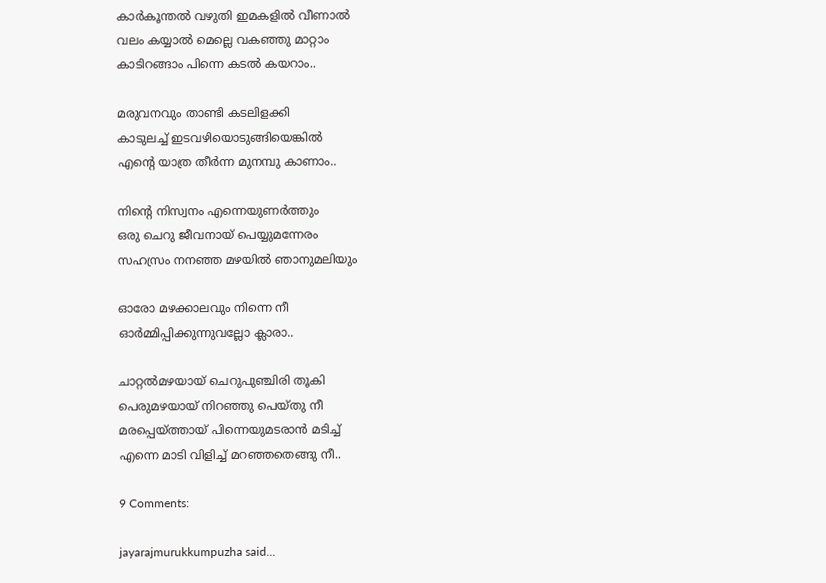കാര്‍കൂന്തല്‍ വഴുതി ഇമകളില്‍ വീണാല്‍
വലം കയ്യാല്‍ മെല്ലെ വകഞ്ഞു മാറ്റാം
കാടിറങ്ങാം പിന്നെ കടല്‍ കയറാം..

മരുവനവും താണ്ടി കടലിളക്കി
കാടുലച്ച് ഇടവഴിയൊടുങ്ങിയെങ്കില്‍
എന്‍റെ യാത്ര തീര്‍ന്ന മുനമ്പു കാണാം..

നിന്‍റെ നിസ്വനം എന്നെയുണര്‍ത്തും
ഒരു ചെറു ജീവനായ് പെയ്യുമന്നേരം
സഹസ്രം നനഞ്ഞ മഴയില്‍ ഞാനുമലിയും

ഓരോ മഴക്കാലവും നിന്നെ നീ
ഓര്‍മ്മിപ്പിക്കുന്നുവല്ലോ ക്ലാരാ..

ചാറ്റല്‍മഴയായ് ചെറുപുഞ്ചിരി തൂകി
പെരുമഴയായ് നിറഞ്ഞു പെയ്തു നീ
മരപ്പെയ്ത്തായ് പിന്നെയുമടരാന്‍ മടിച്ച്
എന്നെ മാടി വിളിച്ച് മറഞ്ഞതെങ്ങു നീ..

9 Comments:

jayarajmurukkumpuzha said...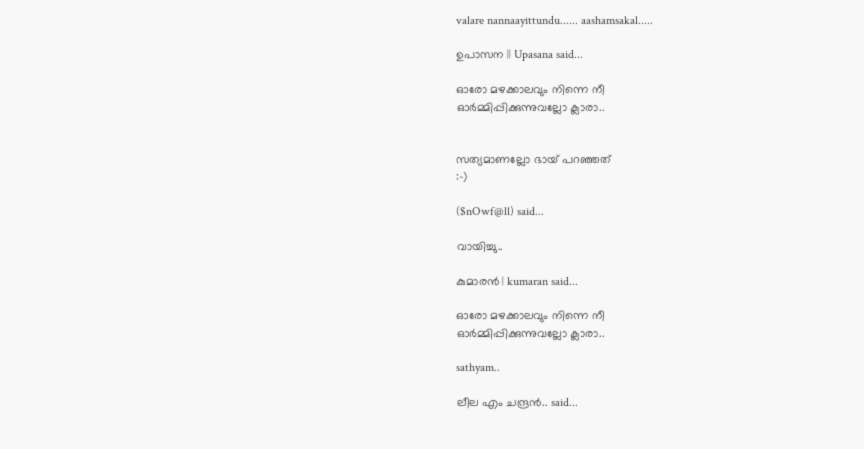valare nannaayittundu...... aashamsakal.....

ഉപാസന || Upasana said...

ഓരോ മഴക്കാലവും നിന്നെ നീ
ഓര്‍മ്മിപ്പിക്കുന്നുവല്ലോ ക്ലാരാ..


സത്യമാണല്ലോ ഭായ് പറഞ്ഞത്
:-)

($nOwf@ll) said...

വായിച്ചു..

കുമാരന്‍ | kumaran said...

ഓരോ മഴക്കാലവും നിന്നെ നീ
ഓര്‍മ്മിപ്പിക്കുന്നുവല്ലോ ക്ലാരാ..

sathyam..

ലീല എം ചന്ദ്രന്‍.. said...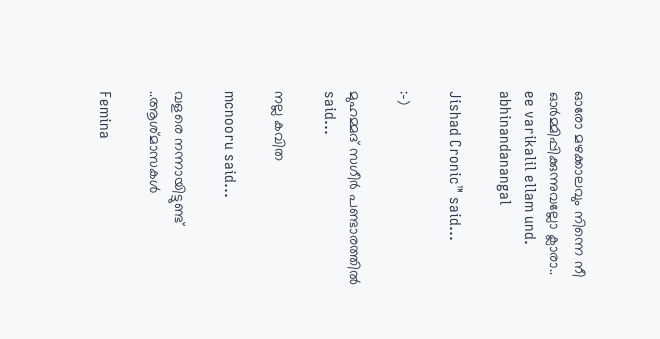ഓരോ മഴക്കാലവും നിന്നെ നീ
ഓര്‍മ്മിപ്പിക്കുന്നുവല്ലോ ക്ലാരാ..
ee varikalil ellam und. abhinandanangal

Jishad Cronic™ said...

:-)

മുഹമ്മദ്‌ സഗീര്‍ പണ്ടാരത്തില്‍ said...

നല്ല കവിത

mcnooru said...

വളരെ നന്നായിട്ടുണ്ട് ..ആശ്മാസകള്‍

Femina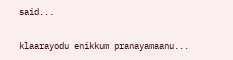said...

klaarayodu enikkum pranayamaanu...